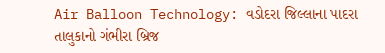Air Balloon Technology: વડોદરા જિલ્લાના પાદરા તાલુકાનો ગંભીરા બ્રિજ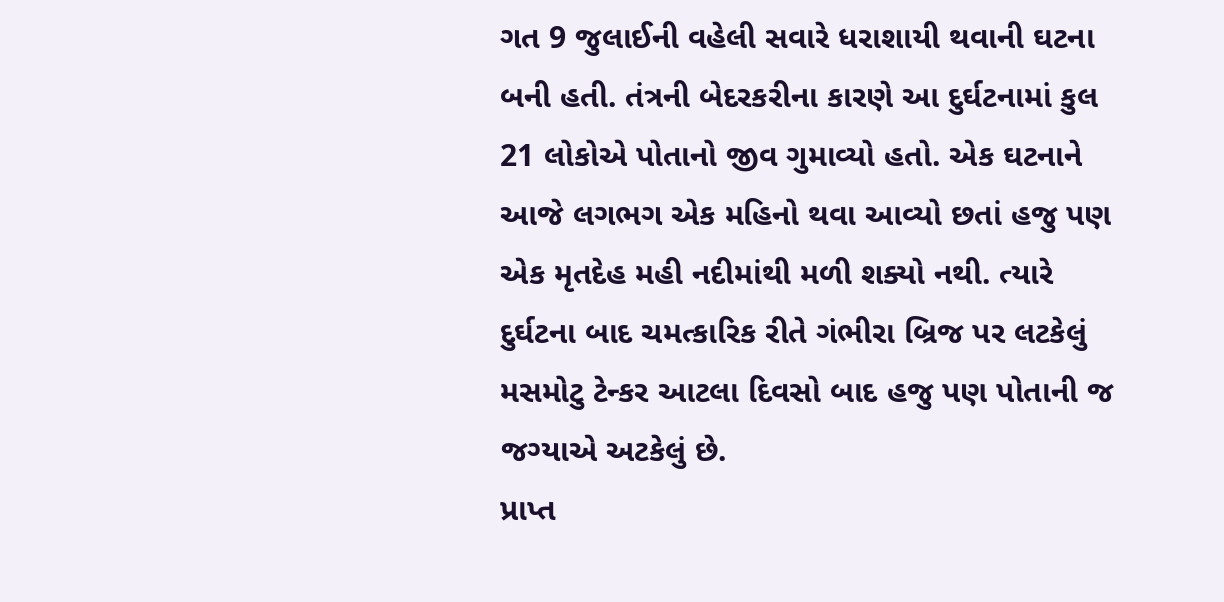ગત 9 જુલાઈની વહેલી સવારે ધરાશાયી થવાની ઘટના બની હતી. તંત્રની બેદરકરીના કારણે આ દુર્ઘટનામાં કુલ 21 લોકોએ પોતાનો જીવ ગુમાવ્યો હતો. એક ઘટનાને આજે લગભગ એક મહિનો થવા આવ્યો છતાં હજુ પણ એક મૃતદેહ મહી નદીમાંથી મળી શક્યો નથી. ત્યારે દુર્ઘટના બાદ ચમત્કારિક રીતે ગંભીરા બ્રિજ પર લટકેલું મસમોટુ ટેન્કર આટલા દિવસો બાદ હજુ પણ પોતાની જ જગ્યાએ અટકેલું છે.
પ્રાપ્ત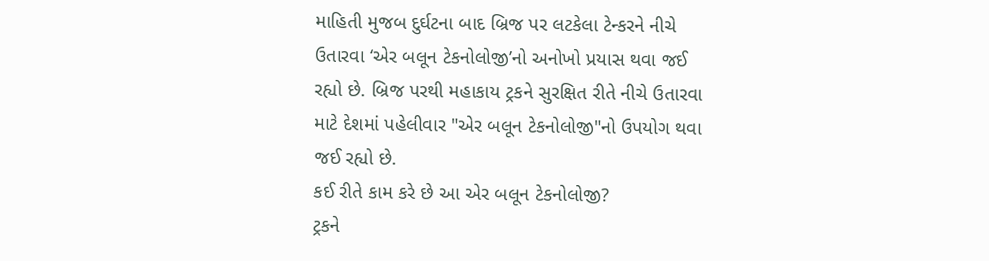માહિતી મુજબ દુર્ઘટના બાદ બ્રિજ પર લટકેલા ટેન્કરને નીચે ઉતારવા ‘એર બલૂન ટેકનોલોજી’નો અનોખો પ્રયાસ થવા જઈ રહ્યો છે. બ્રિજ પરથી મહાકાય ટ્રકને સુરક્ષિત રીતે નીચે ઉતારવા માટે દેશમાં પહેલીવાર "એર બલૂન ટેકનોલોજી"નો ઉપયોગ થવા જઈ રહ્યો છે.
કઈ રીતે કામ કરે છે આ એર બલૂન ટેકનોલોજી?
ટ્રકને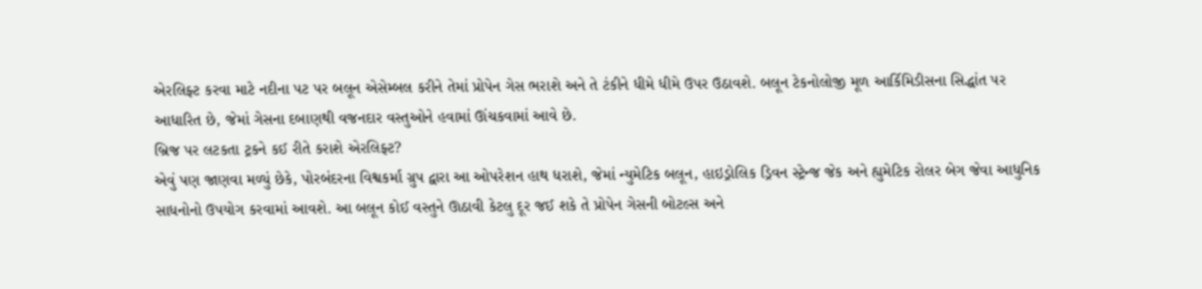એરલિફ્ટ કરવા માટે નદીના પટ પર બલૂન એસેમ્બલ કરીને તેમાં પ્રોપેન ગેસ ભરાશે અને તે ટંકીને ધીમે ધીમે ઉપર ઉઠાવશે. બલૂન ટેકનોલોજી મૂળ આર્કિમિડીસના સિદ્ધાંત પર આધારિત છે, જેમાં ગેસના દબાણથી વજનદાર વસ્તુઓને હવામાં ઊંચકવામાં આવે છે.
બ્રિજ પર લટકતા ટ્રકને કઈ રીતે કરાશે એરલિફ્ટ?
એવું પણ જાણવા મળ્યું છેકે, પોરબંદરના વિશ્વકર્મા ગ્રુપ દ્વારા આ ઓપરેશન હાથ ધરાશે, જેમાં ન્યુમેટિક બલૂન, હાઇડ્રોલિક ડ્રિવન સ્ટ્રેન્જ જેક અને હ્યુમેટિક રોલર બેગ જેવા આધુનિક સાધનોનો ઉપયોગ કરવામાં આવશે. આ બલૂન કોઈ વસ્તુને ઊઠાવી કેટલુ દૂર જઈ શકે તે પ્રોપેન ગેસની બોટલ્સ અને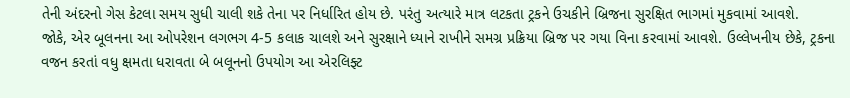તેની અંદરનો ગેસ કેટલા સમય સુધી ચાલી શકે તેના પર નિર્ધારિત હોય છે. પરંતુ અત્યારે માત્ર લટકતા ટ્રકને ઉચકીને બ્રિજના સુરક્ષિત ભાગમાં મુકવામાં આવશે.
જોકે, એર બૂલનના આ ઓપરેશન લગભગ 4-5 કલાક ચાલશે અને સુરક્ષાને ધ્યાને રાખીને સમગ્ર પ્રક્રિયા બ્રિજ પર ગયા વિના કરવામાં આવશે. ઉલ્લેખનીય છેકે, ટ્રકના વજન કરતાં વધુ ક્ષમતા ધરાવતા બે બલૂનનો ઉપયોગ આ એરલિફ્ટ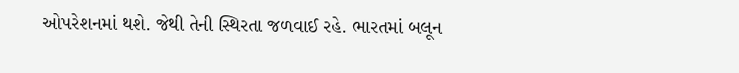ઓપરેશનમાં થશે. જેથી તેની સ્થિરતા જળવાઈ રહે. ભારતમાં બલૂન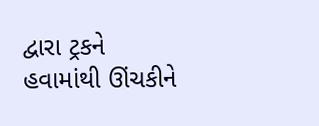દ્વારા ટ્રકને હવામાંથી ઊંચકીને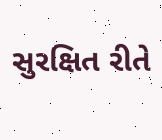સુરક્ષિત રીતે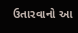ઉતારવાનો આ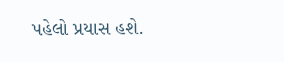પહેલો પ્રયાસ હશે.